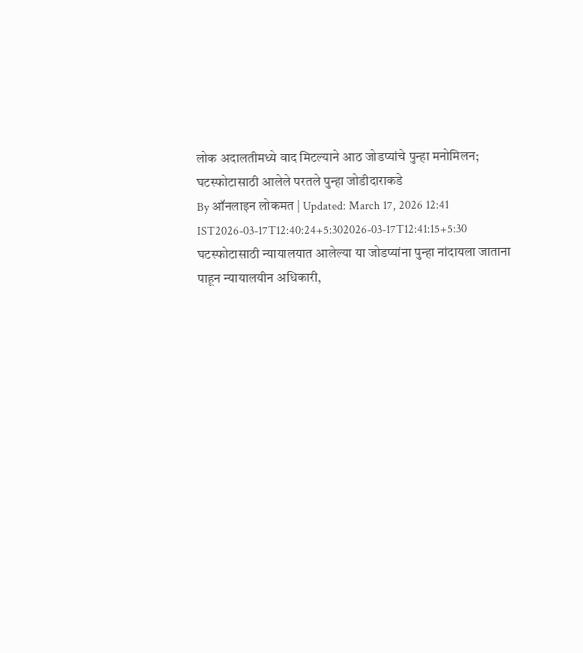लोक अदालतीमध्ये वाद मिटल्याने आठ जोडप्यांचे पुन्हा मनोमिलन; घटस्फोटासाठी आलेले परतले पुन्हा जोडीदाराकडे
By ऑनलाइन लोकमत | Updated: March 17, 2026 12:41 IST2026-03-17T12:40:24+5:302026-03-17T12:41:15+5:30
घटस्फोटासाठी न्यायालयात आलेल्या या जोडप्यांना पुन्हा नांदायला जाताना पाहून न्यायालयीन अधिकारी,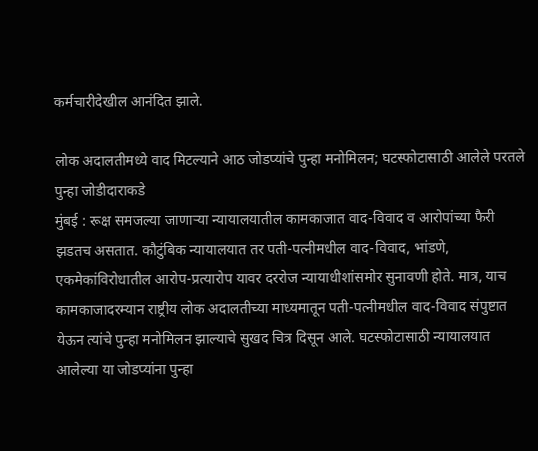कर्मचारीदेखील आनंदित झाले.

लोक अदालतीमध्ये वाद मिटल्याने आठ जोडप्यांचे पुन्हा मनोमिलन; घटस्फोटासाठी आलेले परतले पुन्हा जोडीदाराकडे
मुंबई : रूक्ष समजल्या जाणाऱ्या न्यायालयातील कामकाजात वाद-विवाद व आरोपांच्या फैरी झडतच असतात. कौटुंबिक न्यायालयात तर पती-पत्नीमधील वाद-विवाद, भांडणे, एकमेकांविरोधातील आरोप-प्रत्यारोप यावर दररोज न्यायाधीशांसमोर सुनावणी होते. मात्र, याच कामकाजादरम्यान राष्ट्रीय लोक अदालतीच्या माध्यमातून पती-पत्नीमधील वाद-विवाद संपुष्टात येऊन त्यांचे पुन्हा मनोमिलन झाल्याचे सुखद चित्र दिसून आले. घटस्फोटासाठी न्यायालयात आलेल्या या जोडप्यांना पुन्हा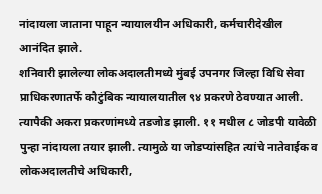नांदायला जाताना पाहून न्यायालयीन अधिकारी, कर्मचारीदेखील आनंदित झाले.
शनिवारी झालेल्या लोकअदालतीमध्ये मुंबई उपनगर जिल्हा विधि सेवा प्राधिकरणातर्फे कौटुंबिक न्यायालयातील ९४ प्रकरणे ठेवण्यात आली. त्यापैकी अकरा प्रकरणांमध्ये तडजोड झाली. ११ मधील ८ जोडपी यावेळी पुन्हा नांदायला तयार झाली. त्यामुळे या जोडप्यांसहित त्यांचे नातेवाईक व लोकअदालतीचे अधिकारी,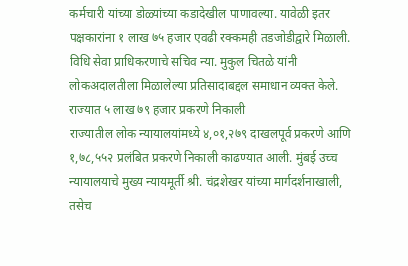कर्मचारी यांच्या डोळ्यांच्या कडादेखील पाणावल्या. यावेळी इतर पक्षकारांना १ लाख ७५ हजार एवढी रक्कमही तडजोडीद्वारे मिळाली. विधि सेवा प्राधिकरणाचे सचिव न्या. मुकुल चितळे यांनी लोकअदालतीला मिळालेल्या प्रतिसादाबद्दल समाधान व्यक्त केले.
राज्यात ५ लाख ७९ हजार प्रकरणे निकाली
राज्यातील लोक न्यायालयांमध्ये ४,०१,२७९ दाखलपूर्व प्रकरणे आणि १,७८,५५२ प्रलंबित प्रकरणे निकाली काढण्यात आली. मुंबई उच्च न्यायालयाचे मुख्य न्यायमूर्ती श्री. चंद्रशेखर यांच्या मार्गदर्शनाखाली, तसेच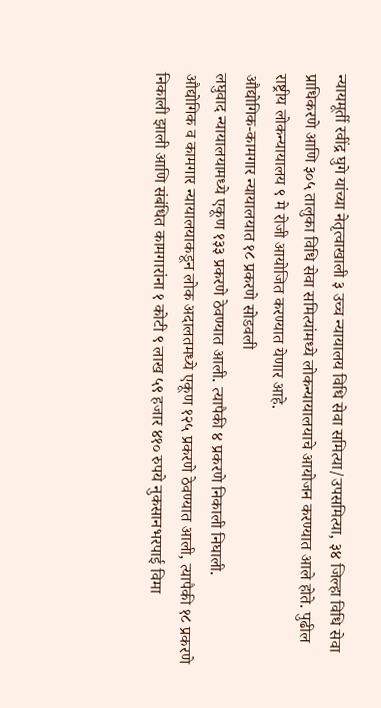न्यायमूर्ती रवींद्र घुगे यांच्या नेतृत्वाखाली ३ उच्च न्यायालय विधि सेवा समित्या/उपसमित्या, ३४ जिल्हा विधि सेवा प्राधिकरणे आणि ३०५ तालुका विधि सेवा समित्यांमध्ये लोकन्यायालयाचे आयोजन करण्यात आले होते. पुढील राष्ट्रीय लोकन्यायालय ९ मे रोजी आयोजित करण्यात येणार आहे.
औद्योगिक-कामगार न्यायालयात १८ प्रकरणे सोडवली
लघुवाद न्यायालयामध्ये एकूण १३३ प्रकरणे ठेवण्यात आली. त्यापैकी ४ प्रकरणे निकाली निघाली.
औद्योगिक व कामगार न्यायालयाकडून लोक अदालतमध्ये एकूण १२५ प्रकरणे ठेवण्यात आली, त्यापैकी १८ प्रकरणे निकाली झाली आणि संबंधित कामगारांना १ कोटी ९ लाख ५९ हजार ४१० रुपये नुकसानभरपाई विमा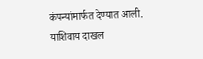कंपन्यांमार्फत देण्यात आली.
याशिवाय दाखल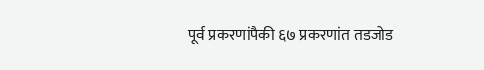पूर्व प्रकरणांपैकी ६७ प्रकरणांत तडजोड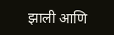झाली आणि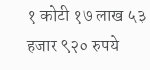१ कोटी १७ लाख ५३ हजार ९२० रुपये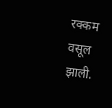रक्कम वसूल झाली.